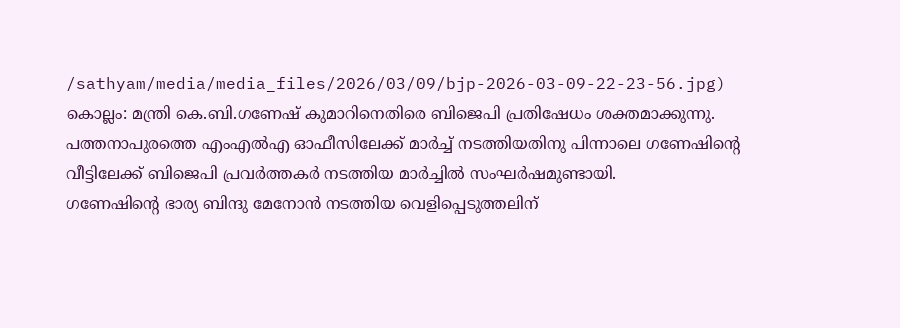/sathyam/media/media_files/2026/03/09/bjp-2026-03-09-22-23-56.jpg)
കൊല്ലം: മന്ത്രി കെ.ബി.ഗണേഷ് കുമാറിനെതിരെ ബിജെപി പ്രതിഷേധം ശക്തമാക്കുന്നു.
പത്തനാപുരത്തെ എംഎൽഎ ഓഫീസിലേക്ക് മാർച്ച് നടത്തിയതിനു പിന്നാലെ ഗണേഷിന്റെ വീട്ടിലേക്ക് ബിജെപി പ്രവർത്തകർ നടത്തിയ മാർച്ചിൽ സംഘർഷമുണ്ടായി.
ഗണേഷിന്റെ ഭാര്യ ബിന്ദു മേനോൻ നടത്തിയ വെളിപ്പെടുത്തലിന്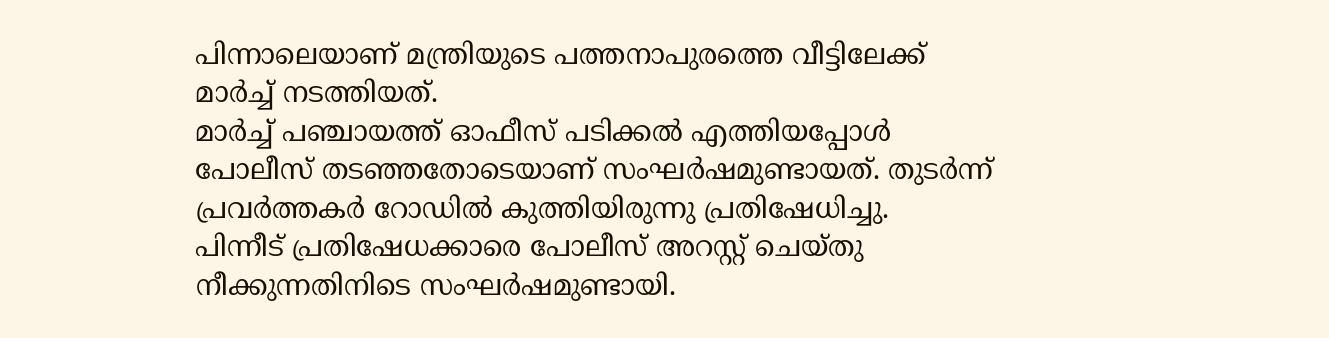പിന്നാലെയാണ് മന്ത്രിയുടെ പത്തനാപുരത്തെ വീട്ടിലേക്ക് മാർച്ച് നടത്തിയത്.
മാർച്ച് പഞ്ചായത്ത് ഓഫീസ് പടിക്കൽ എത്തിയപ്പോൾ പോലീസ് തടഞ്ഞതോടെയാണ് സംഘർഷമുണ്ടായത്. തുടർന്ന് പ്രവർത്തകർ റോഡിൽ കുത്തിയിരുന്നു പ്രതിഷേധിച്ചു.
പിന്നീട് പ്രതിഷേധക്കാരെ പോലീസ് അറസ്റ്റ് ചെയ്തു നീക്കുന്നതിനിടെ സംഘർഷമുണ്ടായി.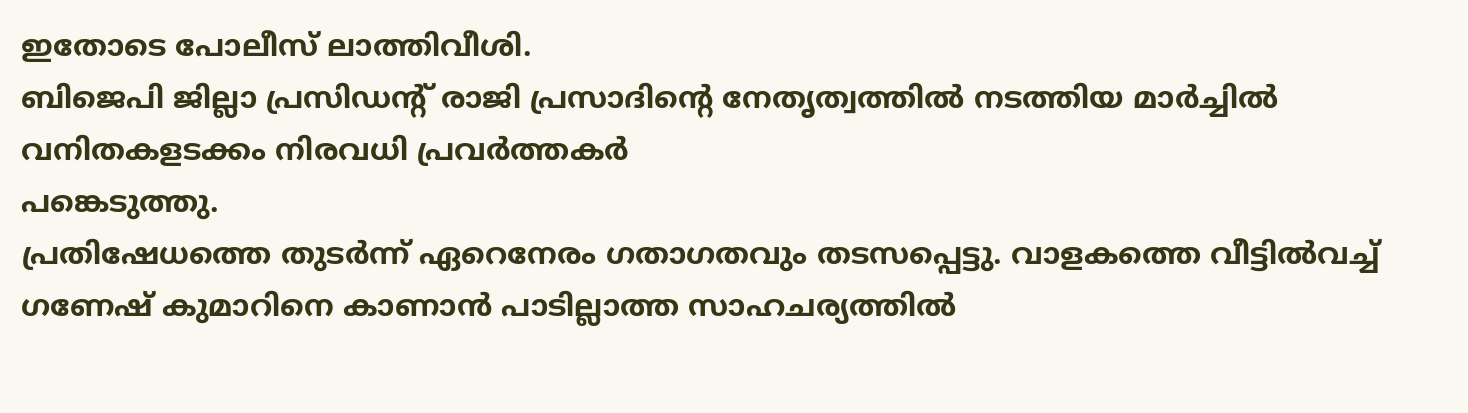ഇതോടെ പോലീസ് ലാത്തിവീശി.
ബിജെപി ജില്ലാ പ്രസിഡന്റ് രാജി പ്രസാദിന്റെ നേതൃത്വത്തിൽ നടത്തിയ മാർച്ചിൽ വനിതകളടക്കം നിരവധി പ്രവർത്തകർ
പങ്കെടുത്തു.
പ്രതിഷേധത്തെ തുടർന്ന് ഏറെനേരം ഗതാഗതവും തടസപ്പെട്ടു. വാളകത്തെ വീട്ടിൽവച്ച് ഗണേഷ് കുമാറിനെ കാണാൻ പാടില്ലാത്ത സാഹചര്യത്തിൽ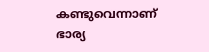കണ്ടുവെന്നാണ് ഭാര്യ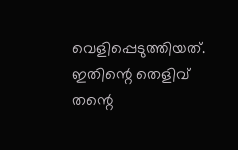വെളിപ്പെടുത്തിയത്. ഇതിന്റെ തെളിവ് തന്റെ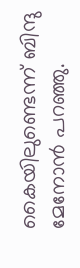കൈയിലുണ്ടെന്ന് ബിന്ദു മേനോൻ പറഞ്ഞു.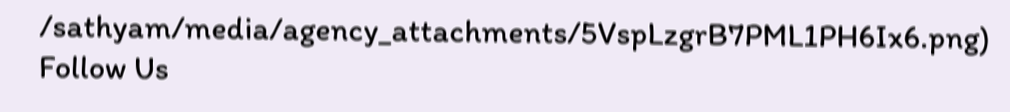/sathyam/media/agency_attachments/5VspLzgrB7PML1PH6Ix6.png)
Follow Us